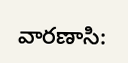వారణాసి: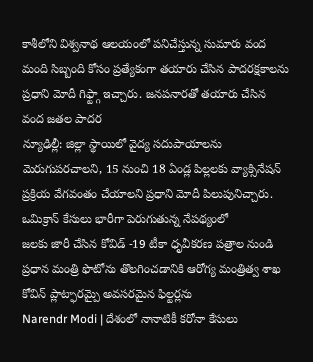కాశీలోని విశ్వనాథ ఆలయంలో పనిచేస్తున్న సుమారు వంద మంది సిబ్బంది కోసం ప్రత్యేకంగా తయారు చేసిన పాదరక్షకాలను ప్రధాని మోదీ గిఫ్ట్గా ఇచ్చారు. జనపనారతో తయారు చేసిన వంద జతల పాదర
న్యూఢిల్లీ: జిల్లా స్థాయిలో వైద్య సదుపాయాలను మెరుగుపరచాలని, 15 నుంచి 18 ఏండ్ల పిల్లలకు వ్యాక్సినేషన్ ప్రక్రియ వేగవంతం చేయాలని ప్రధాని మోదీ పిలుపునిచ్చారు. ఒమిక్రాన్ కేసులు భారీగా పెరుగుతున్న నేపథ్యంలో
జలకు జారీ చేసిన కోవిడ్ -19 టీకా ధృవీకరణ పత్రాల నుండి ప్రధాన మంత్రి ఫొటోను తొలగించడానికి ఆరోగ్య మంత్రిత్వ శాఖ కోవిన్ ప్లాట్ఫారమ్పై అవసరమైన ఫిల్టర్లను
Narendr Modi | దేశంలో నానాటికీ కరోనా కేసులు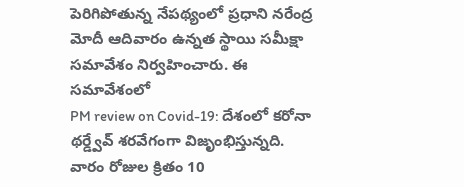పెరిగిపోతున్న నేపథ్యంలో ప్రధాని నరేంద్ర మోదీ ఆదివారం ఉన్నత స్థాయి సమీక్షా సమావేశం నిర్వహించారు. ఈ సమావేశంలో
PM review on Covid-19: దేశంలో కరోనా థర్డ్వేవ్ శరవేగంగా విజృంభిస్తున్నది. వారం రోజుల క్రితం 10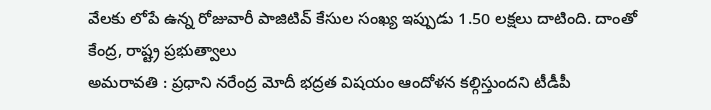వేలకు లోపే ఉన్న రోజువారీ పాజిటివ్ కేసుల సంఖ్య ఇప్పుడు 1.50 లక్షలు దాటింది. దాంతో కేంద్ర, రాష్ట్ర ప్రభుత్వాలు
అమరావతి : ప్రధాని నరేంద్ర మోదీ భద్రత విషయం ఆందోళన కల్గిస్తుందని టీడీపీ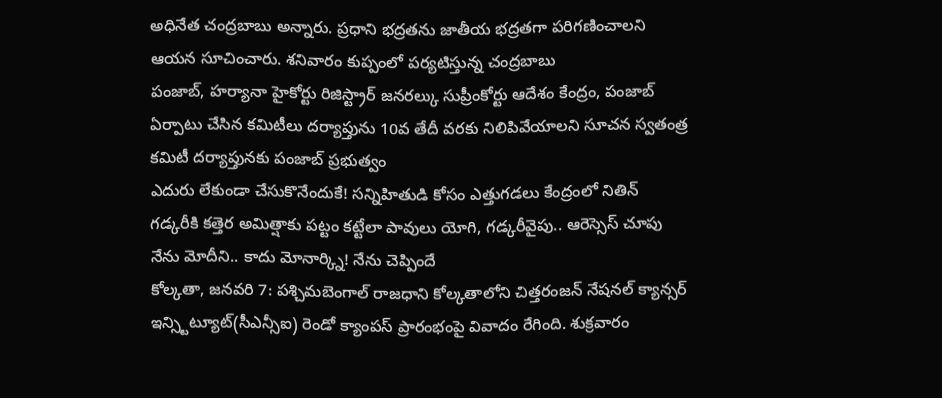అధినేత చంద్రబాబు అన్నారు. ప్రధాని భద్రతను జాతీయ భద్రతగా పరిగణించాలని ఆయన సూచించారు. శనివారం కుప్పంలో పర్యటిస్తున్న చంద్రబాబు
పంజాబ్, హర్యానా హైకోర్టు రిజిస్ట్రార్ జనరల్కు సుప్రీంకోర్టు ఆదేశం కేంద్రం, పంజాబ్ ఏర్పాటు చేసిన కమిటీలు దర్యాప్తును 10వ తేదీ వరకు నిలిపివేయాలని సూచన స్వతంత్ర కమిటీ దర్యాప్తునకు పంజాబ్ ప్రభుత్వం
ఎదురు లేకుండా చేసుకొనేందుకే! సన్నిహితుడి కోసం ఎత్తుగడలు కేంద్రంలో నితిన్ గడ్కరీకి కత్తెర అమిత్షాకు పట్టం కట్టేలా పావులు యోగి, గడ్కరీవైపు.. ఆరెస్సెస్ చూపు నేను మోదీని.. కాదు మోనార్క్ని! నేను చెప్పిందే
కోల్కతా, జనవరి 7: పశ్చిమబెంగాల్ రాజధాని కోల్కతాలోని చిత్తరంజన్ నేషనల్ క్యాన్సర్ ఇన్స్టిట్యూట్(సీఎన్సీఐ) రెండో క్యాంపస్ ప్రారంభంపై వివాదం రేగింది. శుక్రవారం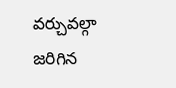వర్చువల్గా జరిగిన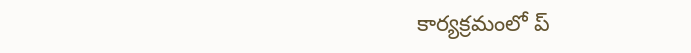కార్యక్రమంలో ప్